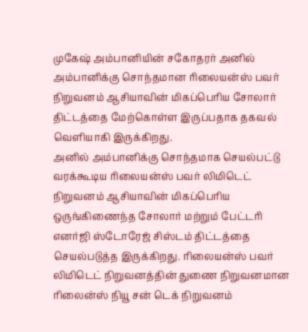முகேஷ் அம்பானியின் சகோதரர் அனில் அம்பானிக்கு சொந்தமான ரிலையன்ஸ் பவர் நிறுவனம் ஆசியாவின் மிகப்பெரிய சோலார் திட்டத்தை மேற்கொள்ள இருப்பதாக தகவல் வெளியாகி இருக்கிறது.
அனில் அம்பானிக்கு சொந்தமாக செயல்பட்டு வரக்கூடிய ரிலையன்ஸ் பவர் லிமிடெட் நிறுவனம் ஆசியாவின் மிகப்பெரிய ஒருங்கிணைந்த சோலார் மற்றும் பேட்டரி எனர்ஜி ஸ்டோரேஜ் சிஸ்டம் திட்டத்தை செயல்படுத்த இருக்கிறது. ரிலையன்ஸ் பவர் லிமிடெட் நிறுவனத்தின் துணை நிறுவனமான ரிலைன்ஸ் நியூ சன் டெக் நிறுவனம்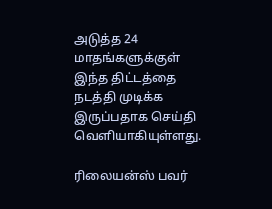அடுத்த 24 மாதங்களுக்குள் இந்த திட்டத்தை நடத்தி முடிக்க இருப்பதாக செய்தி வெளியாகியுள்ளது.

ரிலையன்ஸ் பவர்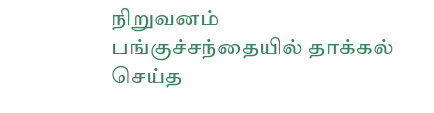நிறுவனம் பங்குச்சந்தையில் தாக்கல் செய்த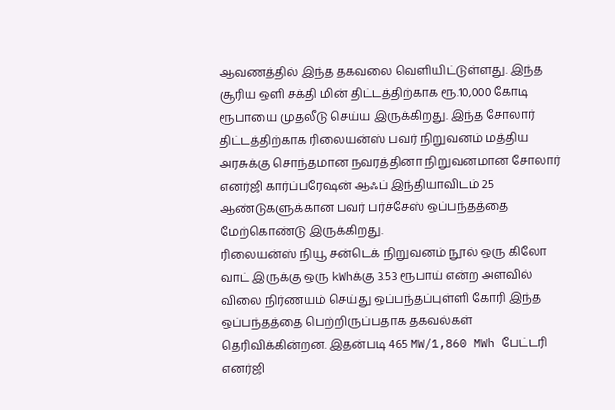ஆவணத்தில் இந்த தகவலை வெளியிட்டுள்ளது. இந்த சூரிய ஒளி சக்தி மின் திட்டத்திற்காக ரூ.10,000 கோடி ரூபாயை முதலீடு செய்ய இருக்கிறது. இந்த சோலார் திட்டத்திற்காக ரிலையன்ஸ் பவர் நிறுவனம் மத்திய அரசுக்கு சொந்தமான நவரத்தினா நிறுவனமான சோலார் எனர்ஜி கார்ப்பரேஷன் ஆஃப் இந்தியாவிடம் 25 ஆண்டுகளுக்கான பவர் பர்ச்சேஸ் ஒப்பந்தத்தை மேற்கொண்டு இருக்கிறது.
ரிலையன்ஸ் நியூ சன்டெக் நிறுவனம் நூல் ஒரு கிலோ வாட் இருக்கு ஒரு kWhக்கு 3.53 ரூபாய் என்ற அளவில் விலை நிர்ணயம் செய்து ஒப்பந்தப்புள்ளி கோரி இந்த ஒப்பந்தத்தை பெற்றிருப்பதாக தகவல்கள் தெரிவிக்கின்றன. இதன்படி 465 MW/1,860 MWh பேட்டரி எனர்ஜி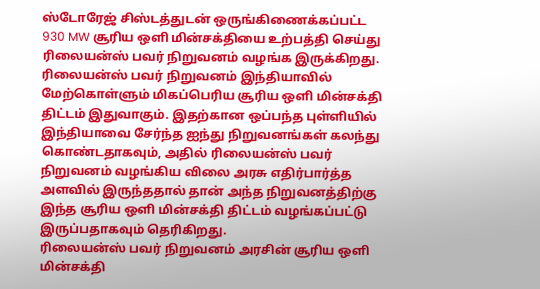ஸ்டோரேஜ் சிஸ்டத்துடன் ஒருங்கிணைக்கப்பட்ட 930 MW சூரிய ஒளி மின்சக்தியை உற்பத்தி செய்து ரிலையன்ஸ் பவர் நிறுவனம் வழங்க இருக்கிறது.
ரிலையன்ஸ் பவர் நிறுவனம் இந்தியாவில் மேற்கொள்ளும் மிகப்பெரிய சூரிய ஒளி மின்சக்தி திட்டம் இதுவாகும். இதற்கான ஒப்பந்த புள்ளியில் இந்தியாவை சேர்ந்த ஐந்து நிறுவனங்கள் கலந்து கொண்டதாகவும், அதில் ரிலையன்ஸ் பவர் நிறுவனம் வழங்கிய விலை அரசு எதிர்பார்த்த அளவில் இருந்ததால் தான் அந்த நிறுவனத்திற்கு இந்த சூரிய ஒளி மின்சக்தி திட்டம் வழங்கப்பட்டு இருப்பதாகவும் தெரிகிறது.
ரிலையன்ஸ் பவர் நிறுவனம் அரசின் சூரிய ஒளி மின்சக்தி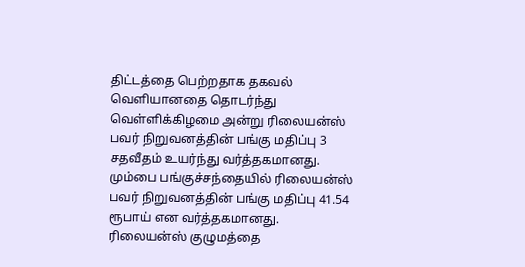திட்டத்தை பெற்றதாக தகவல் வெளியானதை தொடர்ந்து வெள்ளிக்கிழமை அன்று ரிலையன்ஸ் பவர் நிறுவனத்தின் பங்கு மதிப்பு 3 சதவீதம் உயர்ந்து வர்த்தகமானது. மும்பை பங்குச்சந்தையில் ரிலையன்ஸ் பவர் நிறுவனத்தின் பங்கு மதிப்பு 41.54 ரூபாய் என வர்த்தகமானது.
ரிலையன்ஸ் குழுமத்தை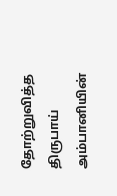தோற்றுவித்த திருபாய் அம்பானியின்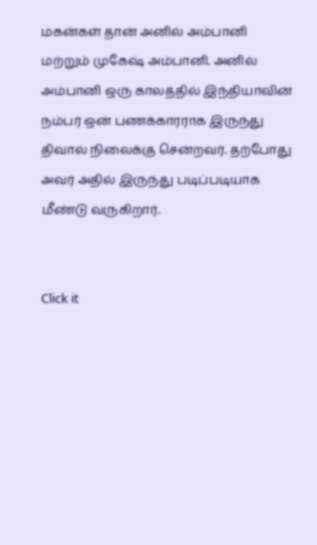மகன்கள் தான் அனில் அம்பானி மற்றும் முகேஷ் அம்பானி. அனில் அம்பானி ஒரு காலத்தில் இந்தியாவின் நம்பர் ஒன் பணக்காரராக இருந்து திவால் நிலைக்கு சென்றவர். தற்போது அவர் அதில் இருந்து படிப்படியாக மீண்டு வருகிறார்.


Click it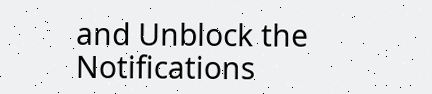and Unblock the Notifications